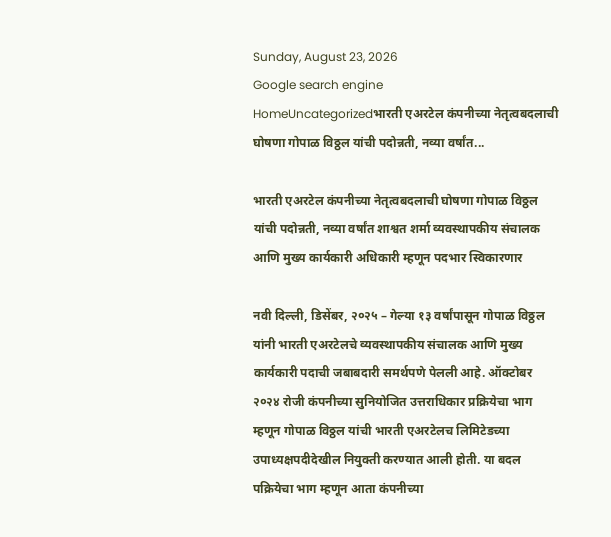Sunday, August 23, 2026
Google search engine
HomeUncategorizedभारती एअरटेल कंपनीच्या नेतृत्वबदलाची घोषणा गोपाळ विठ्ठल यांची पदोन्नती, नव्या वर्षांत...

भारती एअरटेल कंपनीच्या नेतृत्वबदलाची घोषणा गोपाळ विठ्ठल यांची पदोन्नती, नव्या वर्षांत शाश्वत शर्मा व्यवस्थापकीय संचालक आणि मुख्य कार्यकारी अधिकारी म्हणून पदभार स्विकारणार

नवी दिल्ली, डिसेंबर, २०२५ – गेल्या १३ वर्षांपासून गोपाळ विठ्ठल यांनी भारती एअरटेलचे व्यवस्थापकीय संचालक आणि मुख्य कार्यकारी पदाची जबाबदारी समर्थपणे पेलली आहे. ऑक्टोबर २०२४ रोजी कंपनीच्या सुनियोजित उत्तराधिकार प्रक्रियेचा भाग म्हणून गोपाळ विठ्ठल यांची भारती एअरटेलच लिमिटेडच्या उपाध्यक्षपदीदेखील नियुक्ती करण्यात आली होती. या बदल पक्रियेचा भाग म्हणून आता कंपनीच्या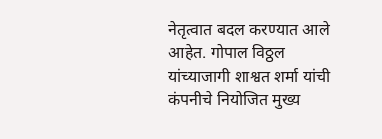नेतृत्वात बदल करण्यात आले आहेत. गोपाल विठ्ठल यांच्याजागी शाश्वत शर्मा यांची कंपनीचे नियोजित मुख्य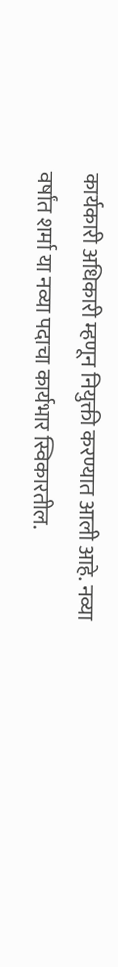कार्यकारी अधिकारी म्हणून नियुक्ती करण्यात आली आहे. नव्या वर्षांत शर्मा या नव्या पदाचा कार्यभार स्विकारतील.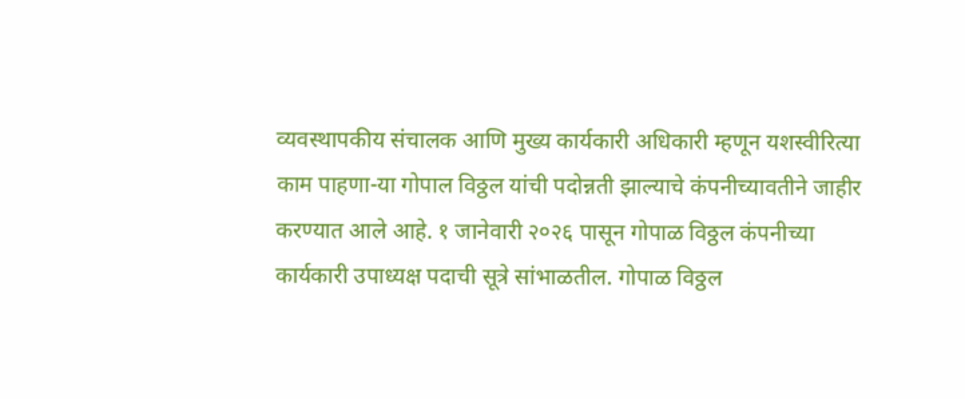व्यवस्थापकीय संचालक आणि मुख्य कार्यकारी अधिकारी म्हणून यशस्वीरित्या काम पाहणा-या गोपाल विठ्ठल यांची पदोन्नती झाल्याचे कंपनीच्यावतीने जाहीर करण्यात आले आहे. १ जानेवारी २०२६ पासून गोपाळ विठ्ठल कंपनीच्या कार्यकारी उपाध्यक्ष पदाची सूत्रे सांभाळतील. गोपाळ विठ्ठल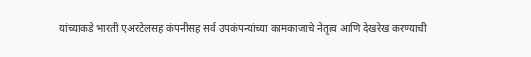यांच्याकडे भारती एअरटेलसह कंपनीसह सर्व उपकंपन्यांच्या कामकाजाचे नेतृत्व आणि देखरेख करण्याची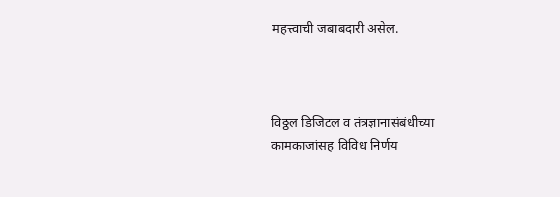महत्त्वाची जबाबदारी असेल.



विठ्ठल डिजिटल व तंत्रज्ञानासंबंधीच्या कामकाजांसह विविध निर्णय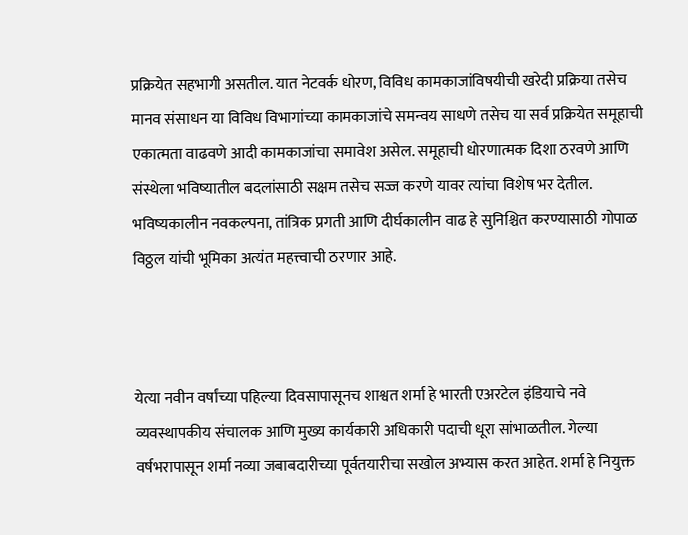प्रक्रियेत सहभागी असतील. यात नेटवर्क धोरण, विविध कामकाजांविषयीची खरेदी प्रक्रिया तसेच मानव संसाधन या विविध विभागांच्या कामकाजांचे समन्वय साधणे तसेच या सर्व प्रक्रियेत समूहाची एकात्मता वाढवणे आदी कामकाजांचा समावेश असेल. समूहाची धोरणात्मक दिशा ठरवणे आणि संस्थेला भविष्यातील बदलांसाठी सक्षम तसेच सज्ज करणे यावर त्यांचा विशेष भर देतील. भविष्यकालीन नवकल्पना, तांत्रिक प्रगती आणि दीर्घकालीन वाढ हे सुनिश्चित करण्यासाठी गोपाळ विठ्ठल यांची भूमिका अत्यंत महत्त्वाची ठरणार आहे.



येत्या नवीन वर्षांच्या पहिल्या दिवसापासूनच शाश्वत शर्मा हे भारती एअरटेल इंडियाचे नवे व्यवस्थापकीय संचालक आणि मुख्य कार्यकारी अधिकारी पदाची धूरा सांभाळतील. गेल्या वर्षभरापासून शर्मा नव्या जबाबदारीच्या पूर्वतयारीचा सखोल अभ्यास करत आहेत. शर्मा हे नियुक्त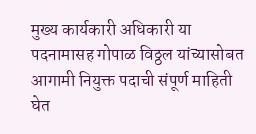मुख्य कार्यकारी अधिकारी या पदनामासह गोपाळ विठ्ठल यांच्यासोबत आगामी नियुक्त पदाची संपूर्ण माहिती घेत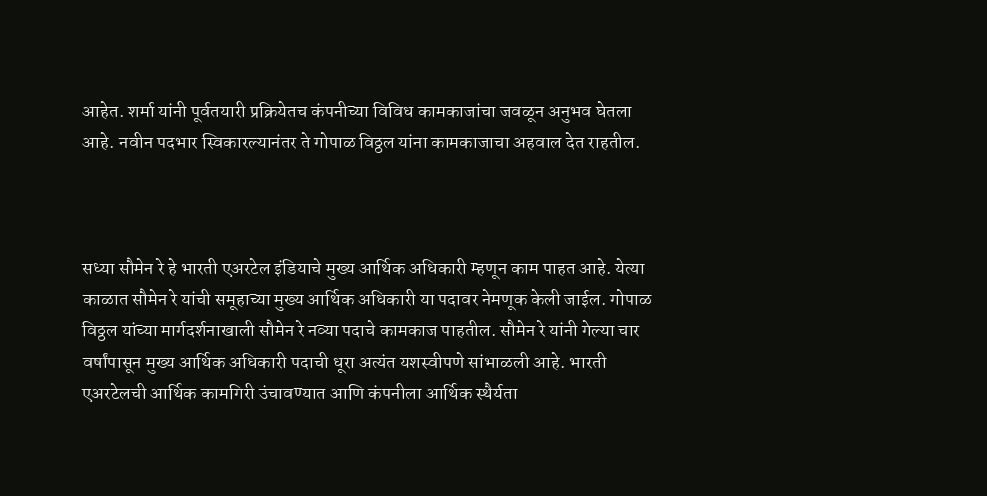आहेत. शर्मा यांनी पूर्वतयारी प्रक्रियेतच कंपनीच्या विविध कामकाजांचा जवळून अनुभव घेतला आहे. नवीन पदभार स्विकारल्यानंतर ते गोपाळ विठ्ठल यांना कामकाजाचा अहवाल देत राहतील.



सध्या सौमेन रे हे भारती एअरटेल इंडियाचे मुख्य आर्थिक अधिकारी म्हणून काम पाहत आहे. येत्या काळात सौमेन रे यांची समूहाच्या मुख्य आर्थिक अधिकारी या पदावर नेमणूक केली जाईल. गोपाळ विठ्ठल यांच्या मार्गदर्शनाखाली सौमेन रे नव्या पदाचे कामकाज पाहतील. सौमेन रे यांनी गेल्या चार वर्षांपासून मुख्य आर्थिक अधिकारी पदाची धूरा अत्यंत यशस्वीपणे सांभाळली आहे. भारती एअरटेलची आर्थिक कामगिरी उंचावण्यात आणि कंपनीला आर्थिक स्थैर्यता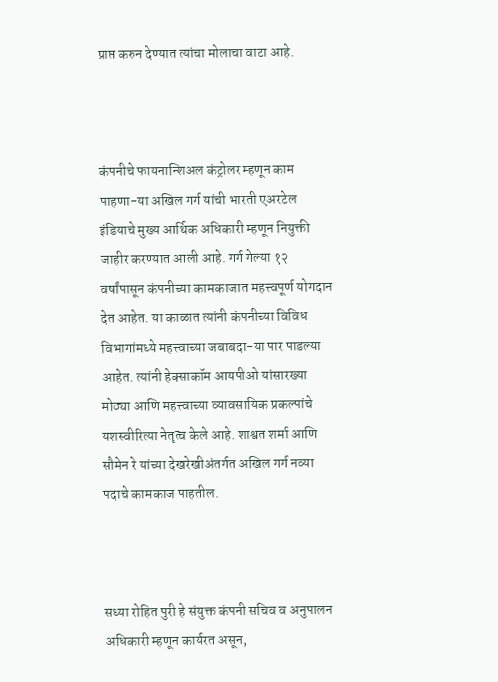प्राप्त करुन देण्यात त्यांचा मोलाचा वाटा आहे.



कंपनीचे फायनान्शिअल कंट्रोलर म्हणून काम पाहणा-या अखिल गर्ग यांची भारती एअरटेल इंडियाचे मुख्य आर्थिक अधिकारी म्हणून नियुक्ती जाहीर करण्यात आली आहे. गर्ग गेल्या १२ वर्षांपासून कंपनीच्या कामकाजात महत्त्वपूर्ण योगदान देत आहेत. या काळात त्यांनी कंपनीच्या विविध विभागांमध्ये महत्त्वाच्या जबाबदा-या पार पाडल्या आहेत. त्यांनी हेक्साकॉम आयपीओ यांसारख्या मोठ्या आणि महत्त्वाच्या व्यावसायिक प्रकल्पांचे यशस्वीरित्या नेतृत्व केले आहे. शाश्वत शर्मा आणि सौमेन रे यांच्या देखरेखीअंतर्गत अखिल गर्ग नव्या पदाचे कामकाज पाहतील.



सध्या रोहित पुरी हे संयुक्त कंपनी सचिव व अनुपालन अधिकारी म्हणून कार्यरत असून,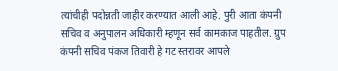त्यांचीही पदोन्नती जाहीर करण्यात आली आहे. पुरी आता कंपनी सचिव व अनुपालन अधिकारी म्हणून सर्व कामकाज पाहतील. ग्रुप कंपनी सचिव पंकज तिवारी हे गट स्तरावर आपले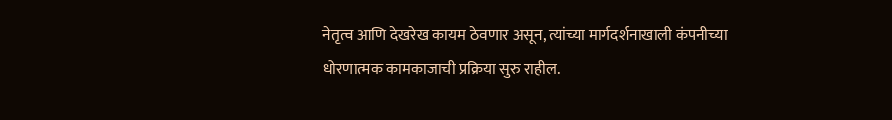नेतृत्व आणि देखरेख कायम ठेवणार असून, त्यांच्या मार्गदर्शनाखाली कंपनीच्या धोरणात्मक कामकाजाची प्रक्रिया सुरु राहील.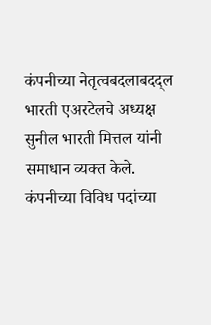कंपनीच्या नेतृत्वबदलाबदद्ल भारती एअरटेलचे अध्यक्ष सुनील भारती मित्तल यांनी समाधान व्यक्त केले. कंपनीच्या विविध पदांच्या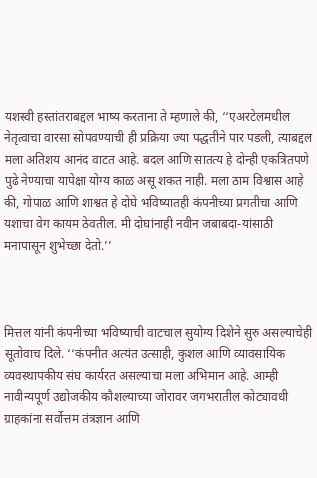यशस्वी हस्तांतराबद्दल भाष्य करताना ते म्हणाले की, ‘‘एअरटेलमधील नेतृत्वाचा वारसा सोपवण्याची ही प्रक्रिया ज्या पद्धतीने पार पडली, त्याबद्दल मला अतिशय आनंद वाटत आहे. बदल आणि सातत्य हे दोन्ही एकत्रितपणे पुढे नेण्याचा यापेक्षा योग्य काळ असू शकत नाही. मला ठाम विश्वास आहे की, गोपाळ आणि शाश्वत हे दोघे भविष्यातही कंपनीच्या प्रगतीचा आणि यशाचा वेग कायम ठेवतील. मी दोघांनाही नवीन जबाबदा-यांसाठी मनापासून शुभेच्छा देतो.’’



मित्तल यांनी कंपनीच्या भविष्याची वाटचाल सुयोग्य दिशेने सुरु असल्याचेही सूतोवाच दिले. ‘‘कंपनीत अत्यंत उत्साही, कुशल आणि व्यावसायिक व्यवस्थापकीय संघ कार्यरत असल्याचा मला अभिमान आहे. आम्ही नावीन्यपूर्ण उद्योजकीय कौशल्याच्या जोरावर जगभरातील कोट्यावधी ग्राहकांना सर्वोत्तम तंत्रज्ञान आणि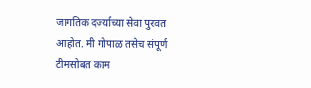जागतिक दर्ज्याच्या सेवा पुरवत आहोत. मी गोपाळ तसेच संपूर्ण टीमसोबत काम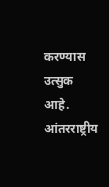करण्यास उत्सुक आहे. आंतरराष्ट्रीय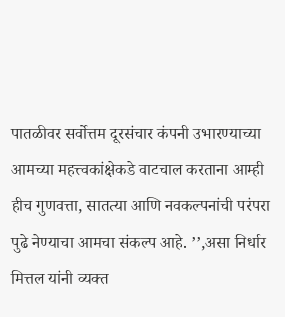पातळीवर सर्वोत्तम दूरसंचार कंपनी उभारण्याच्या आमच्या महत्त्वकांक्षेकडे वाटचाल करताना आम्ही हीच गुणवत्ता, सातत्या आणि नवकल्पनांची परंपरा पुढे नेण्याचा आमचा संकल्प आहे. ’’,असा निर्धार मित्तल यांनी व्यक्त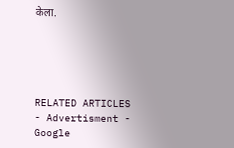केला.





RELATED ARTICLES
- Advertisment -
Google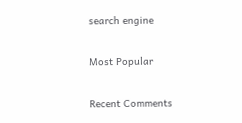search engine

Most Popular

Recent Comments